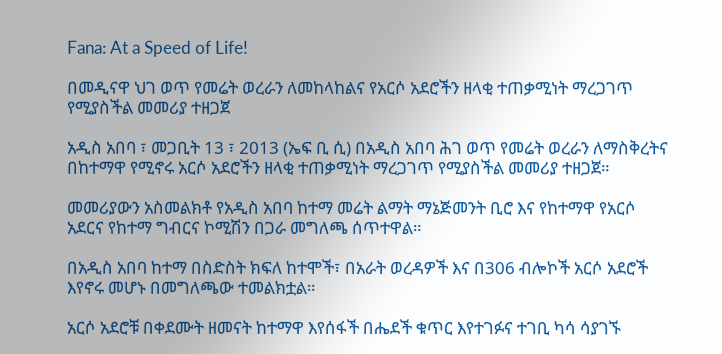Fana: At a Speed of Life!

በመዲናዋ ህገ ወጥ የመሬት ወረራን ለመከላከልና የአርሶ አደሮችን ዘላቂ ተጠቃሚነት ማረጋገጥ የሚያስችል መመሪያ ተዘጋጀ

አዲስ አበባ ፣ መጋቢት 13 ፣ 2013 (ኤፍ ቢ ሲ) በአዲስ አበባ ሕገ ወጥ የመሬት ወረራን ለማስቅረትና በከተማዋ የሚኖሩ አርሶ አደሮችን ዘላቂ ተጠቃሚነት ማረጋገጥ የሚያስችል መመሪያ ተዘጋጀ።

መመሪያውን አስመልክቶ የአዲስ አበባ ከተማ መሬት ልማት ማኔጅመንት ቢሮ እና የከተማዋ የአርሶ አደርና የከተማ ግብርና ኮሚሽን በጋራ መግለጫ ሰጥተዋል።

በአዲስ አበባ ከተማ በስድስት ክፍለ ከተሞች፣ በአራት ወረዳዎች እና በ306 ብሎኮች አርሶ አደሮች እየኖሩ መሆኑ በመግለጫው ተመልክቷል።

አርሶ አደሮቹ በቀደሙት ዘመናት ከተማዋ እየሰፋች በሔደች ቁጥር እየተገፉና ተገቢ ካሳ ሳያገኙ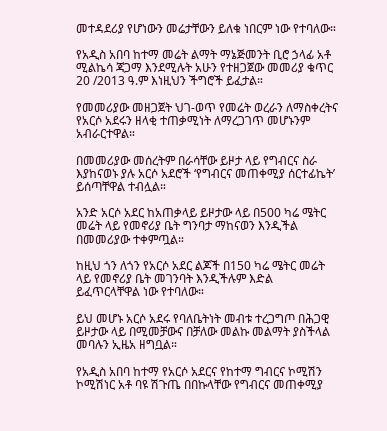መተዳደሪያ የሆነውን መሬታቸውን ይለቁ ነበርም ነው የተባለው።

የአዲስ አበባ ከተማ መሬት ልማት ማኔጅመንት ቢሮ ኃላፊ አቶ ሚልኬሳ ጃጋማ እንደሚሉት አሁን የተዘጋጀው መመሪያ ቁጥር 20 /2013 ዓ.ም እነዚህን ችግሮች ይፈታል።

የመመሪያው መዘጋጀት ህገ-ወጥ የመሬት ወረራን ለማስቀረትና የአርሶ አደሩን ዘላቂ ተጠቃሚነት ለማረጋገጥ መሆኑንም አብራርተዋል።

በመመሪያው መሰረትም በራሳቸው ይዞታ ላይ የግብርና ስራ እያከናወኑ ያሉ አርሶ አደሮች ‘የግብርና መጠቀሚያ ሰርተፊኬት’ ይሰጣቸዋል ተብሏል።

አንድ አርሶ አደር ከአጠቃላይ ይዞታው ላይ በ500 ካሬ ሜትር መሬት ላይ የመኖሪያ ቤት ግንባታ ማከናወን እንዲችል በመመሪያው ተቀምጧል።

ከዚህ ጎን ለጎን የአርሶ አደር ልጆች በ150 ካሬ ሜትር መሬት ላይ የመኖሪያ ቤት መገንባት እንዲችሉም እድል ይፈጥርላቸዋል ነው የተባለው።

ይህ መሆኑ አርሶ አደሩ የባለቤትነት መብቱ ተረጋግጦ በሕጋዊ ይዞታው ላይ በሚመቻውና በቻለው መልኩ መልማት ያስችላል መባሉን ኢዜአ ዘግቧል።

የአዲስ አበባ ከተማ የአርሶ አደርና የከተማ ግብርና ኮሚሽን ኮሚሽነር አቶ ባዩ ሽጉጤ በበኩላቸው የግብርና መጠቀሚያ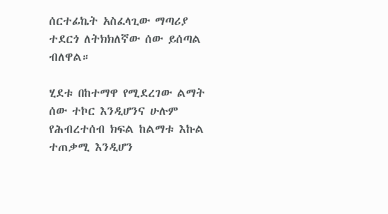ሰርተፊኬት አስፈላጊው ማጣሪያ ተደርጎ ለትክክለኛው ሰው ይሰጣል ብለዋል።

ሂደቱ በከተማዋ የሚደረገው ልማት ሰው ተኮር እንዲሆንና ሁሉም የሕብረተሰብ ክፍል ከልማቱ እኩል ተጠቃሚ እንዲሆን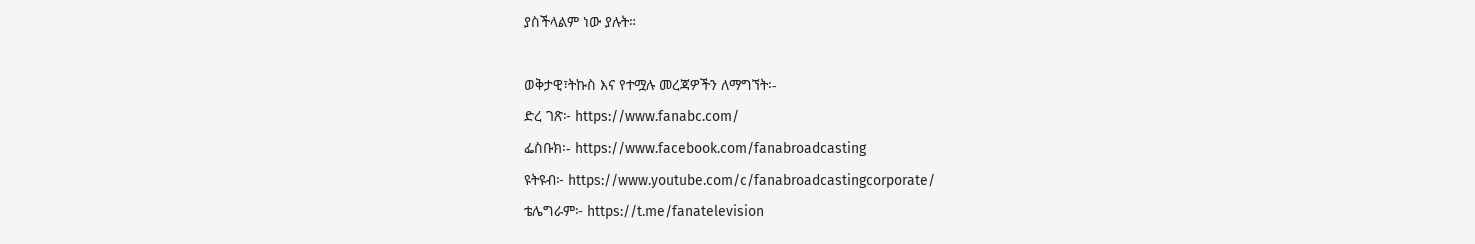ያስችላልም ነው ያሉት።

ወቅታዊ፣ትኩስ እና የተሟሉ መረጃዎችን ለማግኘት፡-
ድረ ገጽ፦ https://www.fanabc.com/
ፌስቡክ፡- https://www.facebook.com/fanabroadcasting
ዩትዩብ፦ https://www.youtube.com/c/fanabroadcastingcorporate/
ቴሌግራም፦ https://t.me/fanatelevision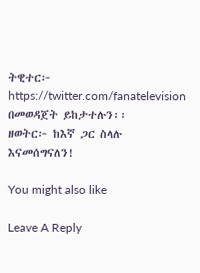ትዊተር፦ https://twitter.com/fanatelevision በመወዳጀት ይከታተሉን፡፡
ዘወትር፦ ከእኛ ጋር ስላሉ እናመሰግናለን!

You might also like

Leave A Reply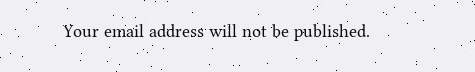Your email address will not be published.